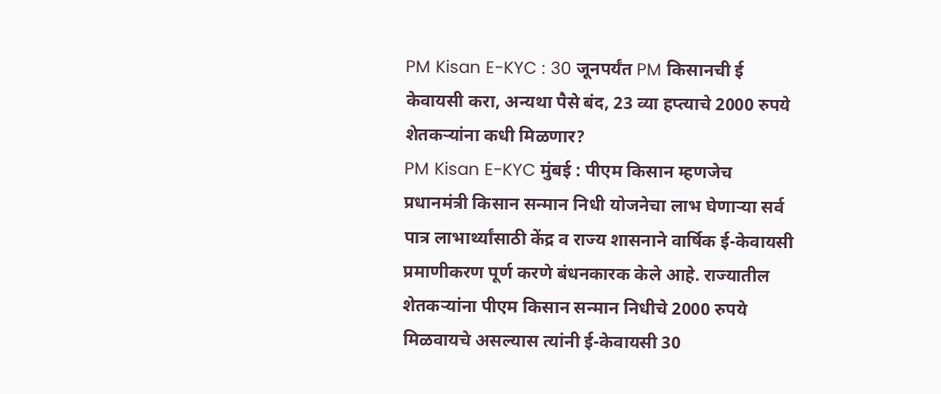PM Kisan E-KYC : 30 जूनपर्यंत PM किसानची ई केवायसी करा, अन्यथा पैसे बंद, 23 व्या हप्त्याचे 2000 रुपये शेतकऱ्यांना कधी मिळणार?
PM Kisan E-KYC मुंबई : पीएम किसान म्हणजेच प्रधानमंत्री किसान सन्मान निधी योजनेचा लाभ घेणाऱ्या सर्व पात्र लाभार्थ्यांसाठी केंद्र व राज्य शासनाने वार्षिक ई-केवायसी प्रमाणीकरण पूर्ण करणे बंधनकारक केले आहे. राज्यातील शेतकऱ्यांना पीएम किसान सन्मान निधीचे 2000 रुपये मिळवायचे असल्यास त्यांनी ई-केवायसी 30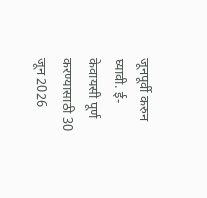जूनपूर्वी करुन घ्यावी. ई-केवायसी पूर्ण करण्यासाठी 30 जून 2026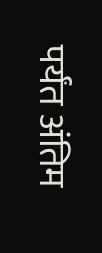पर्यंत अंतिम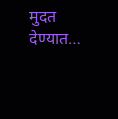मुदत देण्यात…